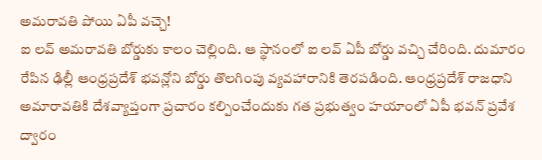అమరావతి పోయి ఏపీ వచ్చె!
ఐ లవ్ అమరావతి బోర్డుకు కాలం చెల్లింది. ఆ స్థానంలో ఐ లవ్ ఏపీ బోర్డు వచ్చి చేరింది. దుమారం రేపిన ఢిల్లీ ఆంధ్రప్రదేశ్ భవన్లోని బోర్డు తొలగింపు వ్యవహారానికి తెరపడింది. ఆంధ్రప్రదేశ్ రాజధాని అమారావతికి దేశవ్యాప్తంగా ప్రచారం కల్పించేందుకు గత ప్రభుత్వం హయాంలో ఏపీ భవన్ ప్రవేశ ద్వారం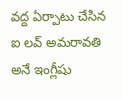వద్ద ఏర్పాటు చేసిన ఐ లవ్ అమరావతి అనే ఇంగ్లీషు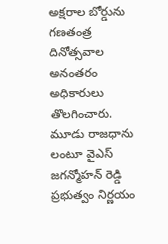అక్షరాల బోర్డును గణతంత్ర దినోత్సవాల అనంతరం అధికారులు తొలగించారు. మూడు రాజధాను లంటూ వైఎస్ జగన్మోహన్ రెడ్డి ప్రభుత్వం నిర్ణయం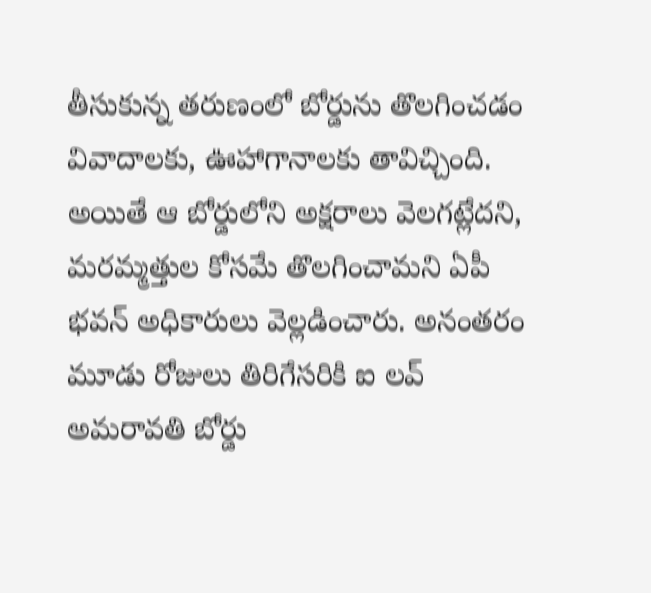తీసుకున్న తరుణంలో బోర్డును తొలగించడం వివాదాలకు, ఊహాగానాలకు తావిచ్చింది. అయితే ఆ బోర్డులోని అక్షరాలు వెలగట్లేదని, మరమ్మత్తుల కోసమే తొలగించామని ఏపీ భవన్ అధికారులు వెల్లడించారు. అనంతరం మూడు రోజులు తిరిగేసరికి ఐ లవ్ అమరావతి బోర్డు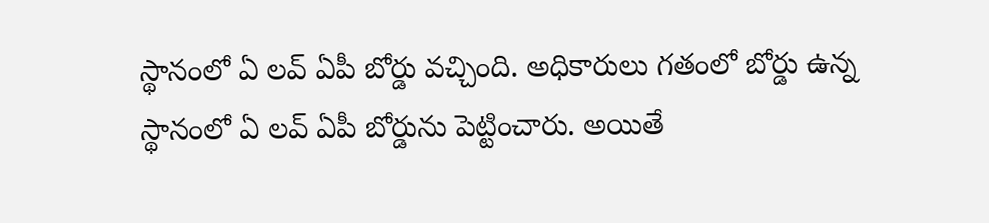స్థానంలో ఏ లవ్ ఏపీ బోర్డు వచ్చింది. అధికారులు గతంలో బోర్డు ఉన్న స్థానంలో ఏ లవ్ ఏపీ బోర్డును పెట్టించారు. అయితే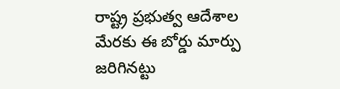రాష్ట్ర ప్రభుత్వ ఆదేశాల మేరకు ఈ బోర్డు మార్పు జరిగినట్టు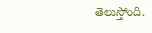తెలుస్తోంది.